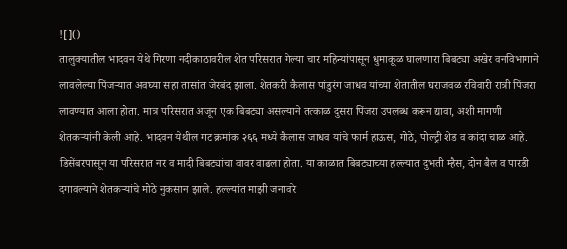![]()
तालुक्यातील भादवन येथे गिरणा नदीकाठावरील शेत परिसरात गेल्या चार महिन्यांपासून धुमाकूळ घालणारा बिबट्या अखेर वनविभागाने लावलेल्या पिंजऱ्यात अवघ्या सहा तासांत जेरबंद झाला. शेतकरी कैलास पांडुरंग जाधव यांच्या शेतातील घराजवळ रविवारी रात्री पिंजरा लावण्यात आला होता. मात्र परिसरात अजून एक बिबट्या असल्याने तत्काळ दुसरा पिंजरा उपलब्ध करून द्यावा, अशी मागणी शेतकऱ्यांनी केली आहे. भादवन येथील गट क्रमांक २६६ मध्ये कैलास जाधव यांचे फार्म हाऊस, गोठे, पोल्ट्री शेड व कांदा चाळ आहे. डिसेंबरपासून या परिसरात नर व मादी बिबट्यांचा वावर वाढला होता. या काळात बिबट्याच्या हल्ल्यात दुभती म्हैस, दोन बैल व पारडी दगावल्याने शेतकऱ्यांचे मोठे नुकसान झाले. हल्ल्यांत माझी जनावरे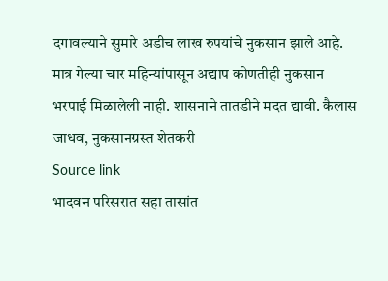दगावल्याने सुमारे अडीच लाख रुपयांचे नुकसान झाले आहे. मात्र गेल्या चार महिन्यांपासून अद्याप कोणतीही नुकसान भरपाई मिळालेली नाही. शासनाने तातडीने मदत द्यावी. कैलास जाधव, नुकसानग्रस्त शेतकरी
Source link
भादवन परिसरात सहा तासांत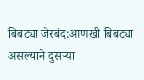बिबट्या जेरबंद:आणखी बिबट्या असल्याने दुसऱ्या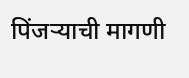पिंजऱ्याची मागणी